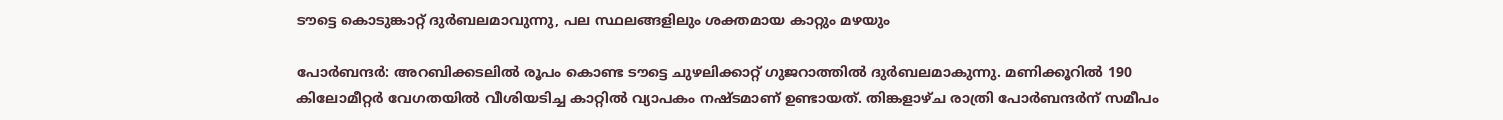ടൗട്ടെ കൊടുങ്കാറ്റ് ദുർബലമാവുന്നു, പല സ്ഥലങ്ങളിലും ശക്തമായ കാറ്റും മഴയും

പോർബന്ദർ: അറബിക്കടലിൽ രൂപം കൊണ്ട ടൗട്ടെ ചുഴലിക്കാറ്റ് ഗുജറാത്തിൽ ദുർബലമാകുന്നു. മണിക്കൂറിൽ 190 കിലോമീറ്റർ വേഗതയിൽ വീശിയടിച്ച കാറ്റിൽ വ്യാപകം നഷ്‌ടമാണ് ഉണ്ടായത്. തിങ്കളാഴ്‌ച രാത്രി പോർബന്ദർന് സമീപം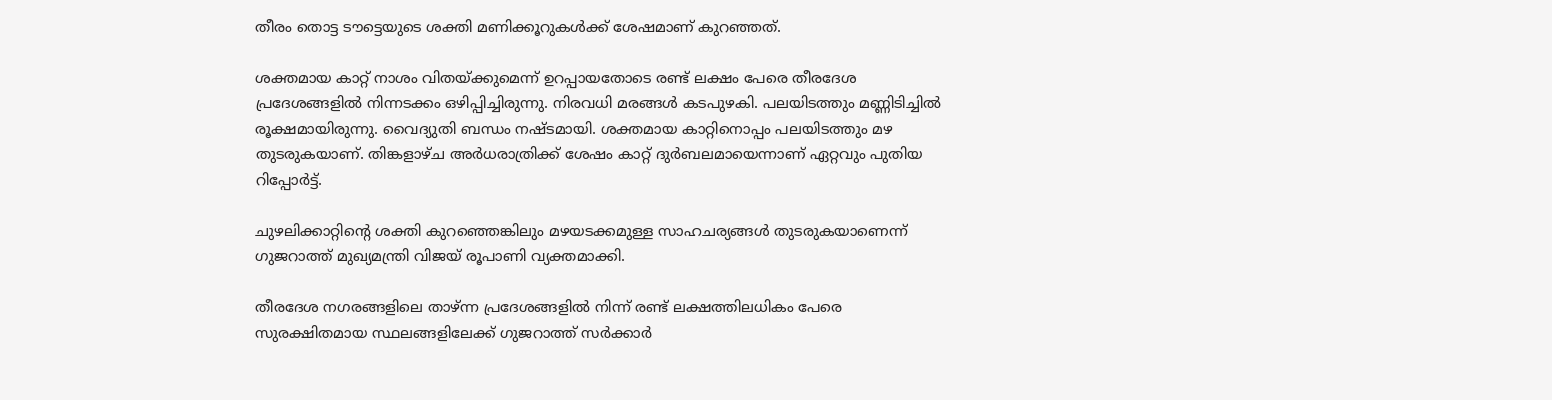തീരം തൊട്ട ടൗട്ടെയുടെ ശക്തി മണിക്കൂറുകൾക്ക് ശേഷമാണ് കുറഞ്ഞത്.

ശക്തമായ കാറ്റ് നാശം വിതയ്‌ക്കുമെന്ന് ഉറപ്പായതോടെ രണ്ട് ലക്ഷം പേരെ തീരദേശ പ്രദേശങ്ങളിൽ നിന്നടക്കം ഒഴിപ്പിച്ചിരുന്നു. നിരവധി മരങ്ങൾ കടപുഴകി. പലയിടത്തും മണ്ണിടിച്ചിൽ രൂക്ഷമായിരുന്നു. വൈദ്യുതി ബന്ധം നഷ്‌ടമായി. ശക്തമായ കാറ്റിനൊപ്പം പലയിടത്തും മഴ തുടരുകയാണ്. തിങ്കളാഴ്‌ച അർധരാത്രിക്ക് ശേഷം കാറ്റ് ദുർബലമായെന്നാണ് ഏറ്റവും പുതിയ റിപ്പോർട്ട്.

ചുഴലിക്കാറ്റിൻ്റെ ശക്തി കുറഞ്ഞെങ്കിലും മഴയടക്കമുള്ള സാഹചര്യങ്ങൾ തുടരുകയാണെന്ന് ഗുജറാത്ത് മുഖ്യമന്ത്രി വിജയ് രൂപാണി വ്യക്തമാക്കി.

തീരദേശ നഗരങ്ങളിലെ താഴ്ന്ന പ്രദേശങ്ങളിൽ നിന്ന് രണ്ട് ലക്ഷത്തിലധികം പേരെ സുരക്ഷിതമായ സ്ഥലങ്ങളിലേക്ക് ഗുജറാത്ത് സർക്കാർ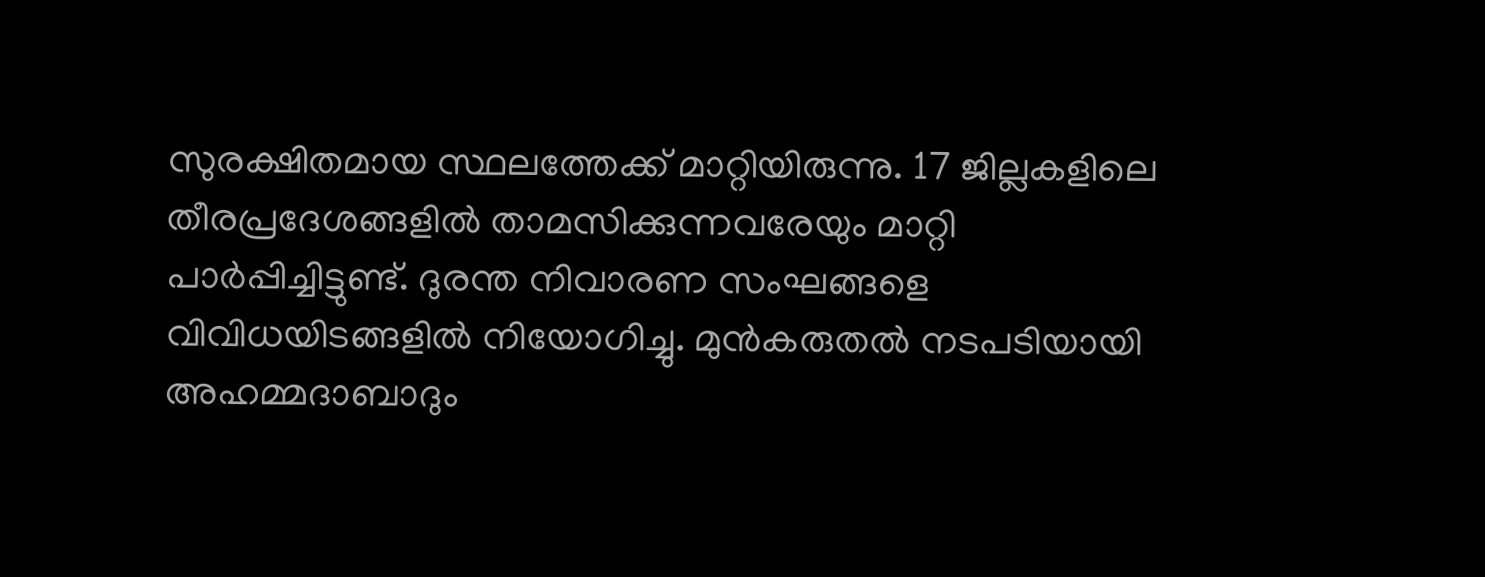സുരക്ഷിതമായ സ്ഥലത്തേക്ക് മാറ്റിയിരുന്നു. 17 ജില്ലകളിലെ തീരപ്രദേശങ്ങളില്‍ താമസിക്കുന്നവരേയും മാറ്റി പാര്‍പ്പിച്ചിട്ടുണ്ട്. ദുരന്ത നിവാരണ സംഘങ്ങളെ വിവിധയിടങ്ങളിൽ നിയോഗിച്ചു. മുൻകരുതൽ നടപടിയായി അഹമ്മദാബാദും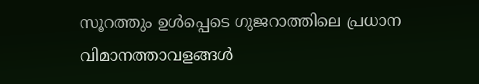സൂറത്തും ഉൾപ്പെടെ ഗുജറാത്തിലെ പ്രധാന വിമാനത്താവളങ്ങൾ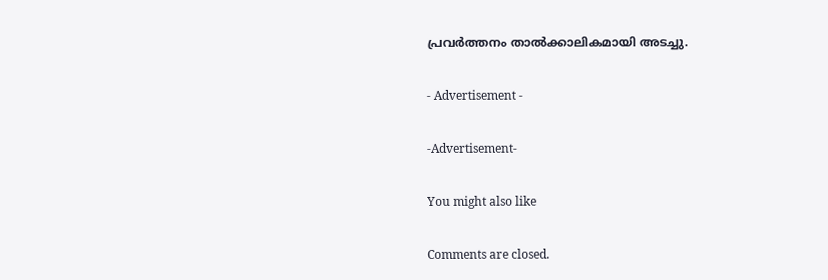പ്രവർത്തനം താൽക്കാലികമായി അടച്ചു.

- Advertisement -

-Advertisement-

You might also like

Comments are closed.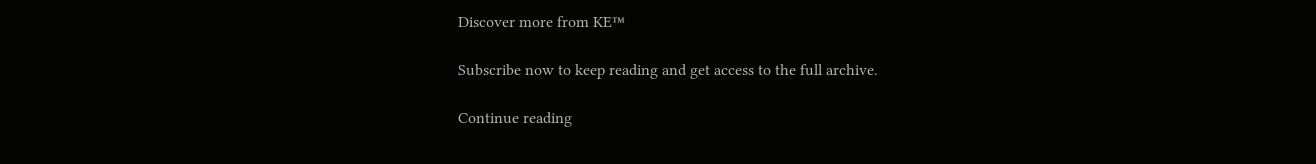Discover more from KE™

Subscribe now to keep reading and get access to the full archive.

Continue reading